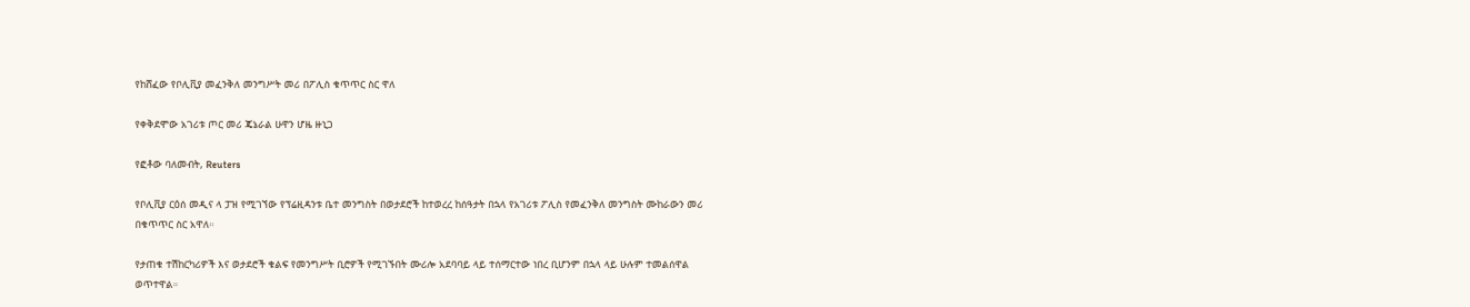የከሸፈው የቦሊቪያ መፈንቅለ መንግሥት መሪ በፖሊስ ቁጥጥር ስር ዋለ

የቀቅደሞው አገሪቱ ጦር መሪ ጄኔራል ሁዋን ሆዜ ዙኒጋ

የፎቶው ባለመብት, Reuters

የቦሊቪያ ርዕሰ መዲና ላ ፓዝ የሚገኘው የፕሬዚዳንቱ ቤተ መንግስት በወታደሮች ከተወረረ ከሰዓታት በኋላ የአገሪቱ ፖሊስ የመፈንቅለ መንግስት ሙከራውን መሪ በቁጥጥር ስር አዋለ።

የታጠቁ ተሽከርካሪዎች እና ወታደሮች ቁልፍ የመንግሥት ቢሮዎች የሚገኙበት ሙሪሎ አደባባይ ላይ ተሰማርተው ነበረ ቢሆንም በኋላ ላይ ሁሉም ተመልሰዋል ወጥተዋል።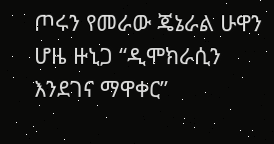ጦሩን የመራው ጄኔራል ሁዋን ሆዜ ዙኒጋ “ዲሞክራሲን እንደገና ማዋቀር”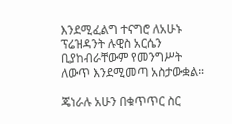እንደሚፈልግ ተናግሮ ለአሁኑ ፕሬዝዳንት ሉዊስ አርሴን ቢያከብራቸውም የመንግሥት ለውጥ እንደሚመጣ አስታውቋል።

ጄነራሉ አሁን በቁጥጥር ስር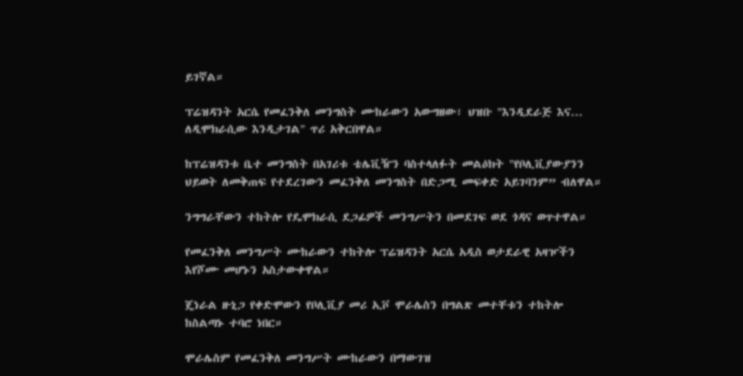ይገኛል።

ፕሬዝዳንት አርሴ የመፈንቅለ መንግስት ሙከራውን አውግዘው፣ ህዝቡ "እንዲደራጅ እና... ለዲሞክራሲው እንዲታገል" ጥሪ አቅርበዋል።

ከፕሬዝዳንቱ ቤተ መንግስት በአገሪቱ ቴሌቪዥን ባስተላለፉት መልዕክት "የቦሊቪያውያንን ህይወት ለመቅጠፍ የተደረገውን መፈንቅለ መንግስት በድጋሚ መፍቀድ አይገባንም” ብለዋል።

ንግግራቸውን ተከትሎ የዴሞክራሲ ደጋፊዎች መንግሥትን በመደገፍ ወደ ጎዳና ወጥተዋል።

የመፈንቅለ መንግሥት ሙከራውን ተከትሎ ፕሬዝዳንት አርሴ አዲስ ወታደራዊ አዛዦችን እየሾሙ መሆኑን አስታውቀዋል።

ጄነራል ዙኒጋ የቀድሞውን የቦሊቪያ መሪ ኢቮ ሞራሌስን በግልጽ መተቸቱን ተከትሎ ከስልጣኑ ተባሮ ነበር።

ሞራሌስም የመፈንቅለ መንግሥት ሙከራውን በማውገዝ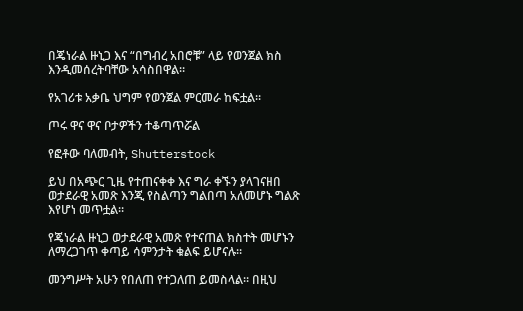በጄነራል ዙኒጋ እና “በግብረ አበሮቹ” ላይ የወንጀል ክስ እንዲመሰረትባቸው አሳስበዋል።

የአገሪቱ አቃቤ ህግም የወንጀል ምርመራ ከፍቷል።

ጦሩ ዋና ዋና ቦታዎችን ተቆጣጥሯል

የፎቶው ባለመብት, Shutterstock

ይህ በአጭር ጊዜ የተጠናቀቀ እና ግራ ቀኙን ያላገናዘበ ወታደራዊ አመጽ እንጂ የስልጣን ግልበጣ አለመሆኑ ግልጽ እየሆነ መጥቷል።

የጄነራል ዙኒጋ ወታደራዊ አመጽ የተናጠል ክስተት መሆኑን ለማረጋገጥ ቀጣይ ሳምንታት ቁልፍ ይሆናሉ።

መንግሥት አሁን የበለጠ የተጋለጠ ይመስላል። በዚህ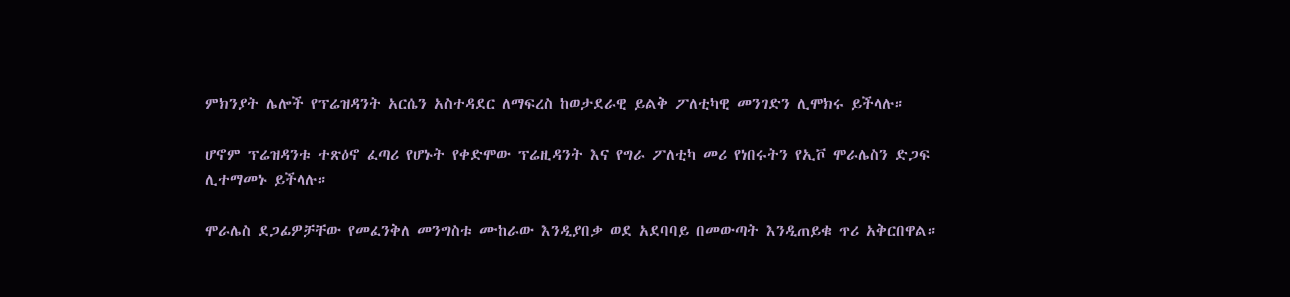ምክንያት ሌሎች የፕሬዝዳንት አርሴን አስተዳደር ለማፍረስ ከወታደራዊ ይልቅ ፖለቲካዊ መንገድን ሊሞክሩ ይችላሉ።

ሆኖም ፕሬዝዳንቱ ተጽዕኖ ፈጣሪ የሆኑት የቀድሞው ፕሬዚዳንት እና የግራ ፖለቲካ መሪ የነበሩትን የኢቮ ሞራሌስን ድጋፍ ሊተማመኑ ይችላሉ።

ሞራሌስ ደጋፊዎቻቸው የመፈንቅለ መንግስቱ ሙከራው እንዲያበቃ ወደ አደባባይ በመውጣት እንዲጠይቁ ጥሪ አቅርበዋል።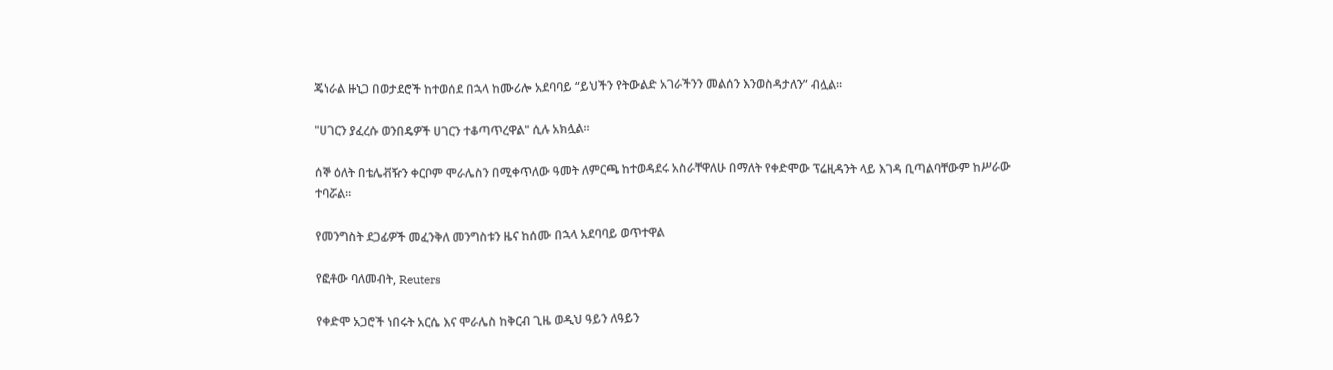ጄነራል ዙኒጋ በወታደሮች ከተወሰደ በኋላ ከሙሪሎ አደባባይ “ይህችን የትውልድ አገራችንን መልሰን እንወስዳታለን” ብሏል።

"ሀገርን ያፈረሱ ወንበዴዎች ሀገርን ተቆጣጥረዋል" ሲሉ አክሏል።

ሰኞ ዕለት በቴሌቭዥን ቀርቦም ሞራሌስን በሚቀጥለው ዓመት ለምርጫ ከተወዳደሩ አስራቸዋለሁ በማለት የቀድሞው ፕሬዚዳንት ላይ እገዳ ቢጣልባቸውም ከሥራው ተባሯል።

የመንግስት ደጋፊዎች መፈንቅለ መንግስቱን ዜና ከሰሙ በኋላ አደባባይ ወጥተዋል

የፎቶው ባለመብት, Reuters

የቀድሞ አጋሮች ነበሩት አርሴ እና ሞራሌስ ከቅርብ ጊዜ ወዲህ ዓይን ለዓይን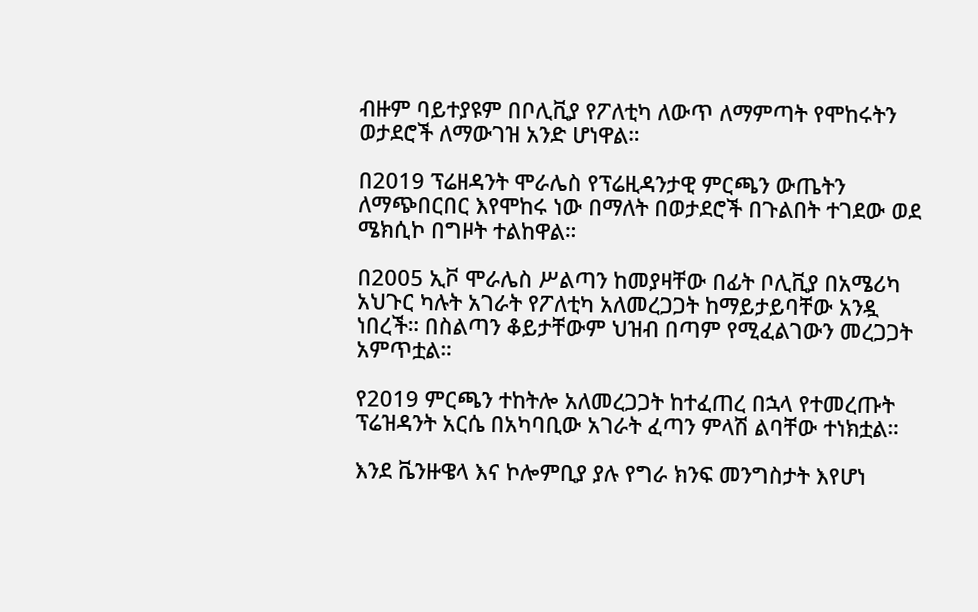ብዙም ባይተያዩም በቦሊቪያ የፖለቲካ ለውጥ ለማምጣት የሞከሩትን ወታደሮች ለማውገዝ አንድ ሆነዋል።

በ2019 ፕሬዘዳንት ሞራሌስ የፕሬዚዳንታዊ ምርጫን ውጤትን ለማጭበርበር እየሞከሩ ነው በማለት በወታደሮች በጉልበት ተገደው ወደ ሜክሲኮ በግዞት ተልከዋል።

በ2005 ኢቮ ሞራሌስ ሥልጣን ከመያዛቸው በፊት ቦሊቪያ በአሜሪካ አህጉር ካሉት አገራት የፖለቲካ አለመረጋጋት ከማይታይባቸው አንዷ ነበረች። በስልጣን ቆይታቸውም ህዝብ በጣም የሚፈልገውን መረጋጋት አምጥቷል።

የ2019 ምርጫን ተከትሎ አለመረጋጋት ከተፈጠረ በኋላ የተመረጡት ፕሬዝዳንት አርሴ በአካባቢው አገራት ፈጣን ምላሽ ልባቸው ተነክቷል።

እንደ ቬንዙዌላ እና ኮሎምቢያ ያሉ የግራ ክንፍ መንግስታት እየሆነ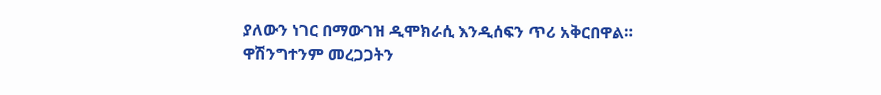ያለውን ነገር በማውገዝ ዲሞክራሲ እንዲሰፍን ጥሪ አቅርበዋል። ዋሽንግተንም መረጋጋትን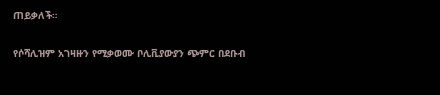ጠይቃለች።

የሶሻሊዝም አገዛዙን የሚቃወሙ ቦሊቪያውያን ጭምር በደቡብ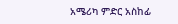አሜሪካ ምድር አስከፊ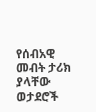የሰብአዊ መብት ታሪክ ያላቸው ወታደሮች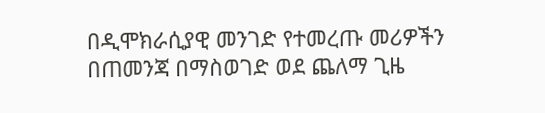በዲሞክራሲያዊ መንገድ የተመረጡ መሪዎችን በጠመንጃ በማስወገድ ወደ ጨለማ ጊዜ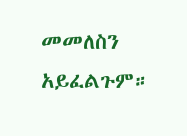መመለስን አይፈልጉም።